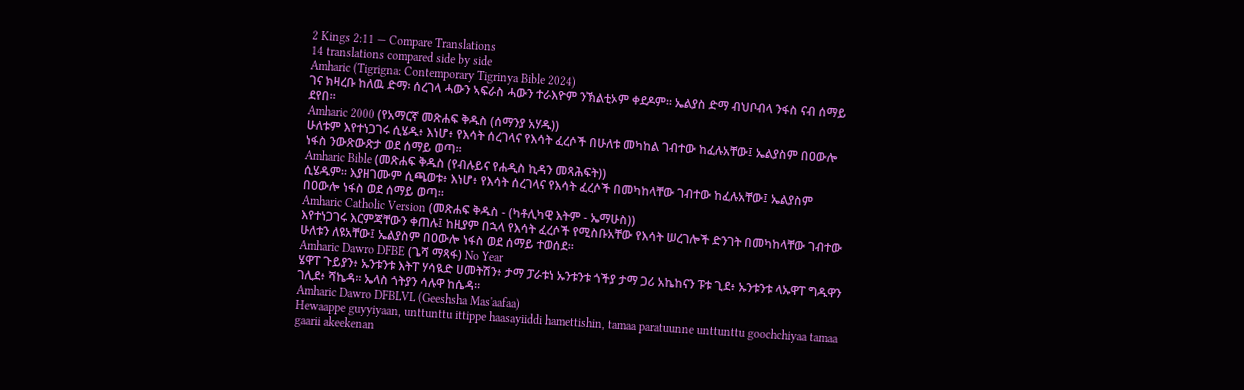2 Kings 2:11 — Compare Translations
14 translations compared side by side
Amharic (Tigrigna: Contemporary Tigrinya Bible 2024)
ገና ክዛረቡ ከለዉ ድማ፡ ሰረገላ ሓውን ኣፍራስ ሓውን ተራእዮም ንኽልቲኦም ቀደዶም። ኤልያስ ድማ ብህቦብላ ንፋስ ናብ ሰማይ ደየበ።
Amharic 2000 (የአማርኛ መጽሐፍ ቅዱስ (ሰማንያ አሃዱ))
ሁለቱም እየተነጋገሩ ሲሄዱ፥ እነሆ፥ የእሳት ሰረገላና የእሳት ፈረሶች በሁለቱ መካከል ገብተው ከፈሉአቸው፤ ኤልያስም በዐውሎ ነፋስ ንውጽውጽታ ወደ ሰማይ ወጣ።
Amharic Bible (መጽሐፍ ቅዱስ (የብሉይና የሐዲስ ኪዳን መጻሕፍት))
ሲሄዱም። እያዘገሙም ሲጫወቱ፥ እነሆ፥ የእሳት ሰረገላና የእሳት ፈረሶች በመካከላቸው ገብተው ከፈሉአቸው፤ ኤልያስም በዐውሎ ነፋስ ወደ ሰማይ ወጣ።
Amharic Catholic Version (መጽሐፍ ቅዱስ - (ካቶሊካዊ እትም - ኤማሁስ))
እየተነጋገሩ እርምጃቸውን ቀጠሉ፤ ከዚያም በኋላ የእሳት ፈረሶች የሚስቡአቸው የእሳት ሠረገሎች ድንገት በመካከላቸው ገብተው ሁለቱን ለዩአቸው፤ ኤልያስም በዐውሎ ነፋስ ወደ ሰማይ ተወሰደ።
Amharic Dawro DFBE (ጌሻ ማጻፋ) No Year
ሄዋፐ ጉይያን፥ ኡንቱንቱ እትፐ ሃሳዪድ ሀመትሽን፥ ታማ ፓራቱነ ኡንቱንቱ ጎችያ ታማ ጋሪ አኬከናን ፑቱ ጊደ፥ ኡንቱንቱ ላኡዋፐ ግዱዋን ገሊደ፥ ሻኬዳ። ኤላስ ጎትያን ሳሉዋ ከሴዳ።
Amharic Dawro DFBLVL (Geeshsha Mas'aafaa)
Hewaappe guyyiyaan, unttunttu ittippe haasayiiddi hamettishin, tamaa paratuunne unttunttu goochchiyaa tamaa gaarii akeekenan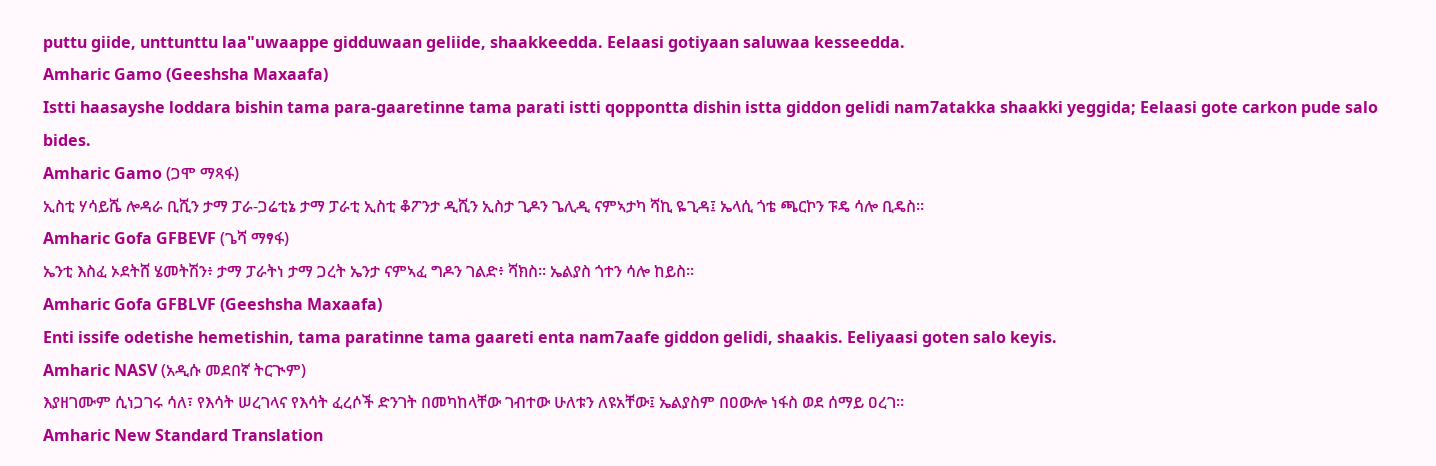puttu giide, unttunttu laa"uwaappe gidduwaan geliide, shaakkeedda. Eelaasi gotiyaan saluwaa kesseedda.
Amharic Gamo (Geeshsha Maxaafa)
Istti haasayshe loddara bishin tama para-gaaretinne tama parati istti qoppontta dishin istta giddon gelidi nam7atakka shaakki yeggida; Eelaasi gote carkon pude salo bides.
Amharic Gamo (ጋሞ ማጻፋ)
ኢስቲ ሃሳይሼ ሎዳራ ቢሺን ታማ ፓራ-ጋሬቲኔ ታማ ፓራቲ ኢስቲ ቆፖንታ ዲሺን ኢስታ ጊዶን ጌሊዲ ናምኣታካ ሻኪ ዬጊዳ፤ ኤላሲ ጎቴ ጫርኮን ፑዴ ሳሎ ቢዴስ።
Amharic Gofa GFBEVF (ጌሻ ማፃፋ)
ኤንቲ እስፈ ኦደትሸ ሄመትሽን፥ ታማ ፓራትነ ታማ ጋረት ኤንታ ናምኣፈ ግዶን ገልድ፥ ሻክስ። ኤልያስ ጎተን ሳሎ ከይስ።
Amharic Gofa GFBLVF (Geeshsha Maxaafa)
Enti issife odetishe hemetishin, tama paratinne tama gaareti enta nam7aafe giddon gelidi, shaakis. Eeliyaasi goten salo keyis.
Amharic NASV (አዲሱ መደበኛ ትርጒም)
እያዘገሙም ሲነጋገሩ ሳለ፣ የእሳት ሠረገላና የእሳት ፈረሶች ድንገት በመካከላቸው ገብተው ሁለቱን ለዩአቸው፤ ኤልያስም በዐውሎ ነፋስ ወደ ሰማይ ዐረገ።
Amharic New Standard Translation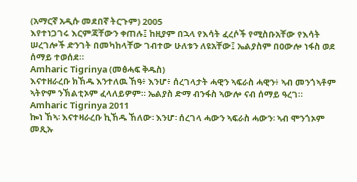(አማርኛ አዲሱ መደበኛ ትርጉም) 2005
እየተነጋገሩ እርምጃቸውን ቀጠሉ፤ ከዚያም በኋላ የእሳት ፈረሶች የሚስቡአቸው የእሳት ሠረገሎች ድንገት በመካከላቸው ገብተው ሁለቱን ለዩአቸው፤ ኤልያስም በዐውሎ ነፋስ ወደ ሰማይ ተወሰደ።
Amharic Tigrinya (መፅሓፍ ቅዱስ)
እናተዘራረቡ ክኸዱ እንተለዉ ኸዓ፥ እንሆ፥ ሰረገላታት ሓዊን ኣፍራስ ሓዊን፥ ኣብ መንጎኣቶም ኣትዮም ንኽልቲኦም ፈላለይዎም። ኤልያስ ድማ ብንፋስ ኣውሎ ናብ ሰማይ ዓረገ።
Amharic Tigrinya 2011
ኰነ ኸኣ፡ እናተዛራረቡ ኪኸዱ ኸለው፡ እንሆ፡ ሰረገላ ሓውን ኣፍራስ ሓውን፡ ኣብ ሞንጎኦም መጺኡ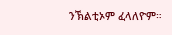ንኽልቲኦም ፈላለዮም።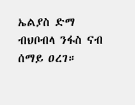ኤልያስ ድማ ብህቦብላ ንፋስ ናብ ሰማይ ዐረገ።